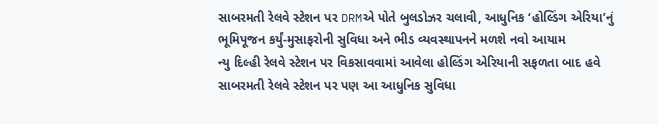સાબરમતી રેલવે સ્ટેશન પર DRMએ પોતે બુલડોઝર ચલાવી, આધુનિક ‘હોલ્ડિંગ એરિયા’નું ભૂમિપૂજન કર્યું-મુસાફરોની સુવિધા અને ભીડ વ્યવસ્થાપનને મળશે નવો આયામ
ન્યુ દિલ્હી રેલવે સ્ટેશન પર વિકસાવવામાં આવેલા હોલ્ડિંગ એરિયાની સફળતા બાદ હવે સાબરમતી રેલવે સ્ટેશન પર પણ આ આધુનિક સુવિધા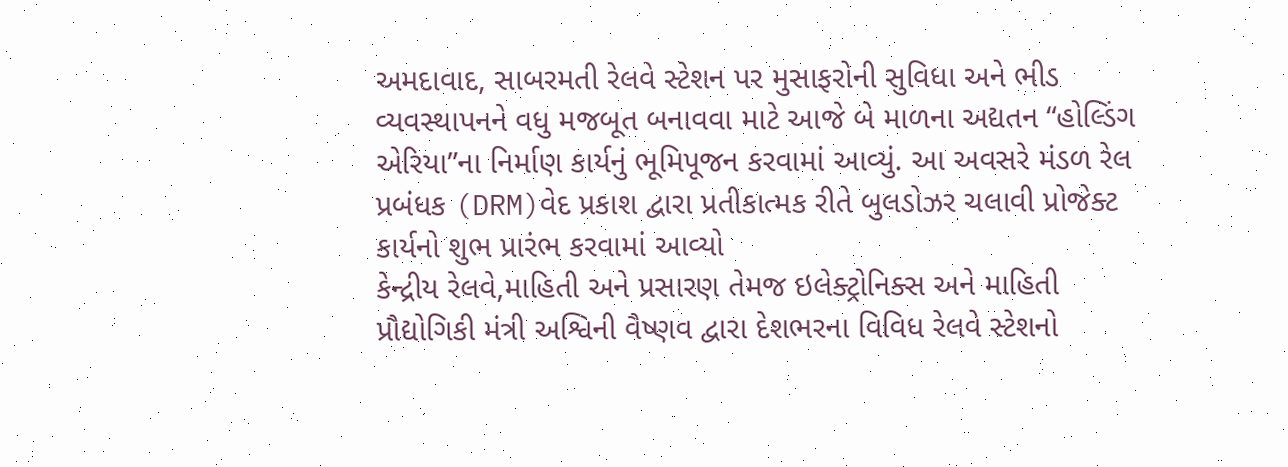અમદાવાદ, સાબરમતી રેલવે સ્ટેશન પર મુસાફરોની સુવિધા અને ભીડ વ્યવસ્થાપનને વધુ મજબૂત બનાવવા માટે આજે બે માળના અદ્યતન “હોલ્ડિંગ એરિયા”ના નિર્માણ કાર્યનું ભૂમિપૂજન કરવામાં આવ્યું. આ અવસરે મંડળ રેલ પ્રબંધક (DRM)વેદ પ્રકાશ દ્વારા પ્રતીકાત્મક રીતે બુલડોઝર ચલાવી પ્રોજેક્ટ કાર્યનો શુભ પ્રારંભ કરવામાં આવ્યો
કેન્દ્રીય રેલવે,માહિતી અને પ્રસારણ તેમજ ઇલેક્ટ્રોનિક્સ અને માહિતી પ્રૌદ્યોગિકી મંત્રી અશ્વિની વૈષ્ણવ દ્વારા દેશભરના વિવિધ રેલવે સ્ટેશનો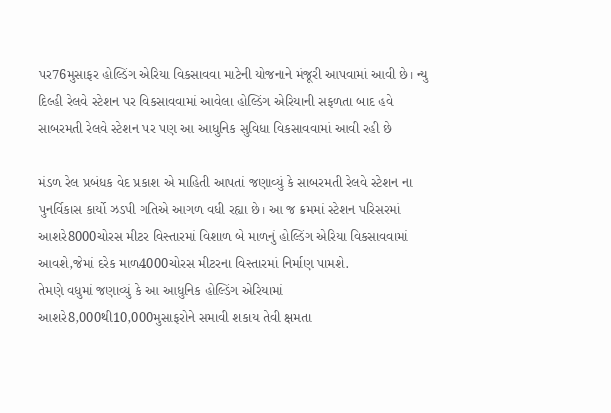પર76મુસાફર હોલ્ડિંગ એરિયા વિકસાવવા માટેની યોજનાને મંજૂરી આપવામાં આવી છે। ન્યુ દિલ્હી રેલવે સ્ટેશન પર વિકસાવવામાં આવેલા હોલ્ડિંગ એરિયાની સફળતા બાદ હવે સાબરમતી રેલવે સ્ટેશન પર પણ આ આધુનિક સુવિધા વિકસાવવામાં આવી રહી છે

મંડળ રેલ પ્રબંધક વેદ પ્રકાશ એ માહિતી આપતાં જણાવ્યું કે સાબરમતી રેલવે સ્ટેશન ના પુનર્વિકાસ કાર્યો ઝડપી ગતિએ આગળ વધી રહ્યા છે। આ જ ક્રમમાં સ્ટેશન પરિસરમાં આશરે8000ચોરસ મીટર વિસ્તારમાં વિશાળ બે માળનું હોલ્ડિંગ એરિયા વિકસાવવામાં આવશે,જેમાં દરેક માળ4000ચોરસ મીટરના વિસ્તારમાં નિર્માણ પામશે.
તેમણે વધુમાં જણાવ્યું કે આ આધુનિક હોલ્ડિંગ એરિયામાં આશરે8,000થી10,000મુસાફરોને સમાવી શકાય તેવી ક્ષમતા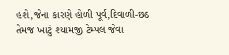હશે,જેના કારણે હોળી પૂર્વ,દિવાળી-છઠ તેમજ ખાટું શ્યામજી ટેમ્પલ જેવા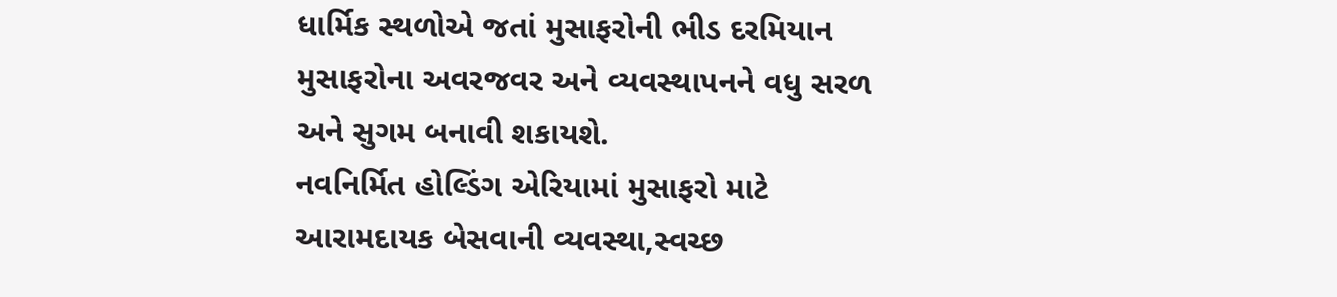ધાર્મિક સ્થળોએ જતાં મુસાફરોની ભીડ દરમિયાન મુસાફરોના અવરજવર અને વ્યવસ્થાપનને વધુ સરળ અને સુગમ બનાવી શકાયશે.
નવનિર્મિત હોલ્ડિંગ એરિયામાં મુસાફરો માટે આરામદાયક બેસવાની વ્યવસ્થા,સ્વચ્છ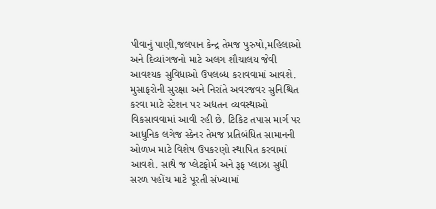પીવાનું પાણી,જલપાન કેન્દ્ર તેમજ પુરુષો,મહિલાઓ અને દિવ્યાંગજનો માટે અલગ શૌચાલય જેવી આવશ્યક સુવિધાઓ ઉપલબ્ધ કરાવવામાં આવશે.
મુસાફરોની સુરક્ષા અને નિરાંતે અવરજવર સુનિશ્ચિત કરવા માટે સ્ટેશન પર અદ્યતન વ્યવસ્થાઓ વિકસાવવામાં આવી રહી છે. ટિકિટ તપાસ માર્ગ પર આધુનિક લગેજ સ્કેનર તેમજ પ્રતિબંધિત સામાનની ઓળખ માટે વિશેષ ઉપકરણો સ્થાપિત કરવામાં આવશે. સાથે જ પ્લેટફોર્મ અને રૂફ પ્લાઝા સુધી સરળ પહોંચ માટે પૂરતી સંખ્યામાં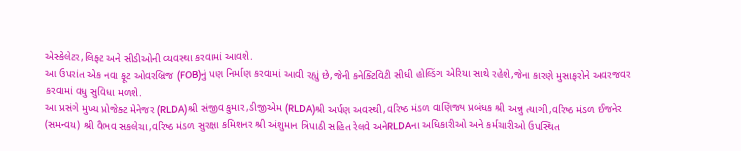એસ્કેલેટર,લિફ્ટ અને સીડીઓની વ્યવસ્થા કરવામાં આવશે.
આ ઉપરાંત એક નવા ફૂટ ઓવરબ્રિજ (FOB)નું પણ નિર્માણ કરવામાં આવી રહ્યું છે,જેની કનેક્ટિવિટી સીધી હોલ્ડિંગ એરિયા સાથે રહેશે,જેના કારણે મુસાફરોને અવરજવર કરવામાં વધુ સુવિધા મળશે.
આ પ્રસંગે મુખ્ય પ્રોજેક્ટ મેનેજર (RLDA)શ્રી સંજીવ કુમાર,ડીજીએમ (RLDA)શ્રી અર્પણ અવસ્થી,વરિષ્ઠ મંડળ વાણિજ્ય પ્રબંધક શ્રી અન્નુ ત્યાગી,વરિષ્ઠ મંડળ ઈજનેર (સમન્વય) શ્રી વૈભવ સકલેચા,વરિષ્ઠ મંડળ સુરક્ષા કમિશનર શ્રી અંશુમાન ત્રિપાઠી સહિત રેલવે અનેRLDAના અધિકારીઓ અને કર્મચારીઓ ઉપસ્થિત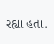રહ્યા હતા.